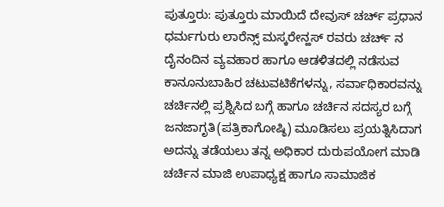ಪುತ್ತೂರು: ಪುತ್ತೂರು ಮಾಯಿದೆ ದೇವುಸ್ ಚರ್ಚ್ ಪ್ರಧಾನ ಧರ್ಮಗುರು ಲಾರೆನ್ಸ್ ಮಸ್ಕರೇನ್ಹಸ್ ರವರು ಚರ್ಚ್ ನ ದೈನಂದಿನ ವ್ಯವಹಾರ ಹಾಗೂ ಆಡಳಿತದಲ್ಲಿ ನಡೆಸುವ ಕಾನೂನುಬಾಹಿರ ಚಟುವಟಿಕೆಗಳನ್ನು, ಸರ್ವಾಧಿಕಾರವನ್ನು ಚರ್ಚಿನಲ್ಲಿ ಪ್ರಶ್ನಿಸಿದ ಬಗ್ಗೆ ಹಾಗೂ ಚರ್ಚಿನ ಸದಸ್ಯರ ಬಗ್ಗೆ ಜನಜಾಗೃತಿ(ಪತ್ರಿಕಾಗೋಷ್ಠಿ) ಮೂಡಿಸಲು ಪ್ರಯತ್ನಿಸಿದಾಗ ಅದನ್ನು ತಡೆಯಲು ತನ್ನ ಅಧಿಕಾರ ದುರುಪಯೋಗ ಮಾಡಿ ಚರ್ಚಿನ ಮಾಜಿ ಉಪಾಧ್ಯಕ್ಷ ಹಾಗೂ ಸಾಮಾಜಿಕ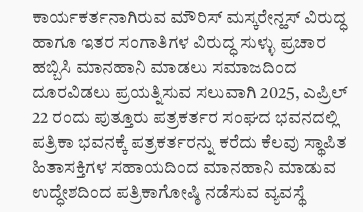ಕಾರ್ಯಕರ್ತನಾಗಿರುವ ಮೌರಿಸ್ ಮಸ್ಕರೇನ್ಹಸ್ ವಿರುದ್ಧ ಹಾಗೂ ಇತರ ಸಂಗಾತಿಗಳ ವಿರುದ್ಧ ಸುಳ್ಳು ಪ್ರಚಾರ ಹಬ್ಬಿಸಿ ಮಾನಹಾನಿ ಮಾಡಲು ಸಮಾಜದಿಂದ ದೂರವಿಡಲು ಪ್ರಯತ್ನಿಸುವ ಸಲುವಾಗಿ 2025, ಎಪ್ರಿಲ್ 22 ರಂದು ಪುತ್ತೂರು ಪತ್ರಕರ್ತರ ಸಂಘದ ಭವನದಲ್ಲಿ ಪತ್ರಿಕಾ ಭವನಕ್ಕೆ ಪತ್ರಕರ್ತರನ್ನು ಕರೆದು ಕೆಲವು ಸ್ಥಾಪಿತ ಹಿತಾಸಕ್ತಿಗಳ ಸಹಾಯದಿಂದ ಮಾನಹಾನಿ ಮಾಡುವ ಉದ್ಧೇಶದಿಂದ ಪತ್ರಿಕಾಗೋಷ್ಠಿ ನಡೆಸುವ ವ್ಯವಸ್ಥೆ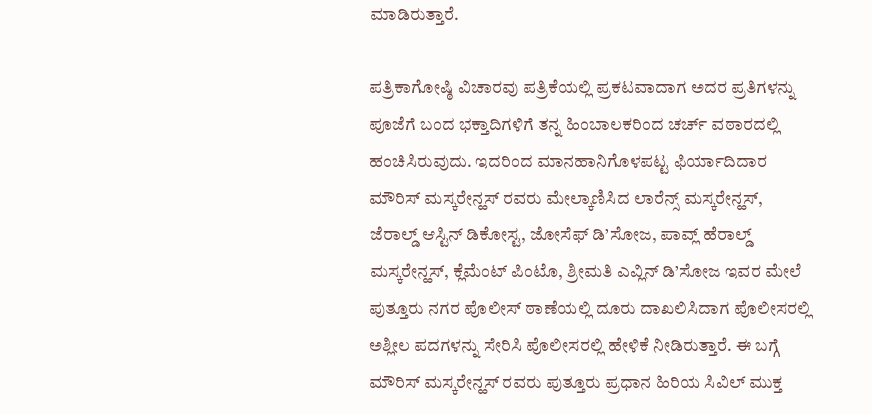ಮಾಡಿರುತ್ತಾರೆ.

ಪತ್ರಿಕಾಗೋಷ್ಠಿ ವಿಚಾರವು ಪತ್ರಿಕೆಯಲ್ಲಿ ಪ್ರಕಟವಾದಾಗ ಅದರ ಪ್ರತಿಗಳನ್ನು ಪೂಜೆಗೆ ಬಂದ ಭಕ್ತಾದಿಗಳಿಗೆ ತನ್ನ ಹಿಂಬಾಲಕರಿಂದ ಚರ್ಚ್ ವಠಾರದಲ್ಲಿ ಹಂಚಿಸಿರುವುದು. ಇದರಿಂದ ಮಾನಹಾನಿಗೊಳಪಟ್ಟ ಫಿರ್ಯಾದಿದಾರ ಮೌರಿಸ್ ಮಸ್ಕರೇನ್ಹಸ್ ರವರು ಮೇಲ್ಕಾಣಿಸಿದ ಲಾರೆನ್ಸ್ ಮಸ್ಕರೇನ್ಹಸ್, ಜೆರಾಲ್ಡ್ ಆಸ್ಟಿನ್ ಡಿಕೋಸ್ಟ, ಜೋಸೆಫ್ ಡಿ’ಸೋಜ, ಪಾವ್ಲ್ ಹೆರಾಲ್ಡ್ ಮಸ್ಕರೇನ್ಹಸ್, ಕ್ಲೆಮೆಂಟ್ ಪಿಂಟೊ, ಶ್ರೀಮತಿ ಎವ್ಲಿನ್ ಡಿ’ಸೋಜ ಇವರ ಮೇಲೆ ಪುತ್ತೂರು ನಗರ ಪೊಲೀಸ್ ಠಾಣೆಯಲ್ಲಿ ದೂರು ದಾಖಲಿಸಿದಾಗ ಪೊಲೀಸರಲ್ಲಿ ಅಶ್ಲೀಲ ಪದಗಳನ್ನು ಸೇರಿಸಿ ಪೊಲೀಸರಲ್ಲಿ ಹೇಳಿಕೆ ನೀಡಿರುತ್ತಾರೆ. ಈ ಬಗ್ಗೆ ಮೌರಿಸ್ ಮಸ್ಕರೇನ್ಹಸ್ ರವರು ಪುತ್ತೂರು ಪ್ರಧಾನ ಹಿರಿಯ ಸಿವಿಲ್ ಮುಕ್ತ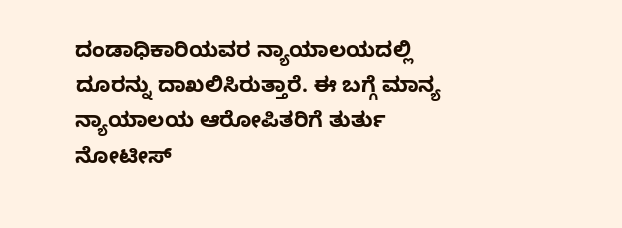ದಂಡಾಧಿಕಾರಿಯವರ ನ್ಯಾಯಾಲಯದಲ್ಲಿ ದೂರನ್ನು ದಾಖಲಿಸಿರುತ್ತಾರೆ. ಈ ಬಗ್ಗೆ ಮಾನ್ಯ ನ್ಯಾಯಾಲಯ ಆರೋಪಿತರಿಗೆ ತುರ್ತು ನೋಟೀಸ್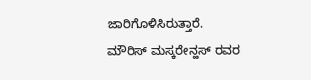ಜಾರಿಗೊಳಿಸಿರುತ್ತಾರೆ. ಮೌರಿಸ್ ಮಸ್ಕರೇನ್ಹಸ್ ರವರ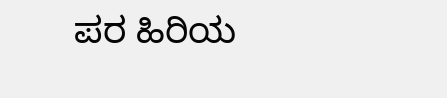ಪರ ಹಿರಿಯ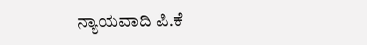ನ್ಯಾಯವಾದಿ ಪಿ.ಕೆ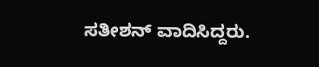ಸತೀಶನ್ ವಾದಿಸಿದ್ದರು.